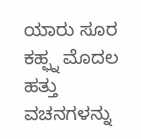ಯಾರು ಸೂರ ಕಹ್ಫ್ನ ಮೊದಲ ಹತ್ತು ವಚನಗಳನ್ನು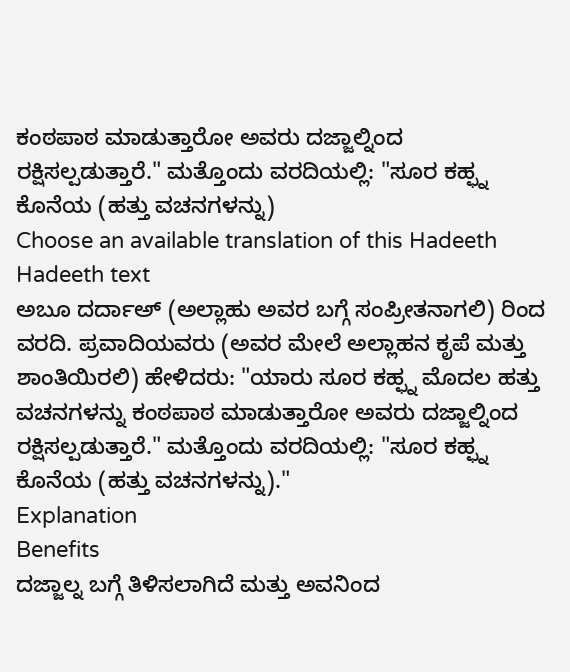ಕಂಠಪಾಠ ಮಾಡುತ್ತಾರೋ ಅವರು ದಜ್ಜಾಲ್ನಿಂದ ರಕ್ಷಿಸಲ್ಪಡುತ್ತಾರೆ." ಮತ್ತೊಂದು ವರದಿಯಲ್ಲಿ: "ಸೂರ ಕಹ್ಫ್ನ ಕೊನೆಯ (ಹತ್ತು ವಚನಗಳನ್ನು)
Choose an available translation of this Hadeeth
Hadeeth text
ಅಬೂ ದರ್ದಾಅ್ (ಅಲ್ಲಾಹು ಅವರ ಬಗ್ಗೆ ಸಂಪ್ರೀತನಾಗಲಿ) ರಿಂದ ವರದಿ. ಪ್ರವಾದಿಯವರು (ಅವರ ಮೇಲೆ ಅಲ್ಲಾಹನ ಕೃಪೆ ಮತ್ತು ಶಾಂತಿಯಿರಲಿ) ಹೇಳಿದರು: "ಯಾರು ಸೂರ ಕಹ್ಫ್ನ ಮೊದಲ ಹತ್ತು ವಚನಗಳನ್ನು ಕಂಠಪಾಠ ಮಾಡುತ್ತಾರೋ ಅವರು ದಜ್ಜಾಲ್ನಿಂದ ರಕ್ಷಿಸಲ್ಪಡುತ್ತಾರೆ." ಮತ್ತೊಂದು ವರದಿಯಲ್ಲಿ: "ಸೂರ ಕಹ್ಫ್ನ ಕೊನೆಯ (ಹತ್ತು ವಚನಗಳನ್ನು)."
Explanation
Benefits
ದಜ್ಜಾಲ್ನ ಬಗ್ಗೆ ತಿಳಿಸಲಾಗಿದೆ ಮತ್ತು ಅವನಿಂದ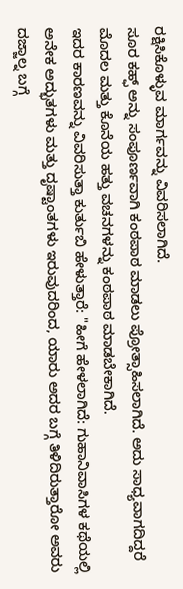ರಕ್ಷಿಸಿಕೊಳ್ಳುವ ಮಾರ್ಗವನ್ನು ವಿವರಿಸಲಾಗಿದೆ.
ಸೂರ ಕಹ್ಫ್ ಅನ್ನು ಸಂಪೂರ್ಣವಾಗಿ ಕಂಠಪಾಠ ಮಾಡಲು ಪ್ರೋತ್ಸಾಹಿಸಲಾಗಿದೆ. ಅದು ಸಾಧ್ಯವಾಗದಿದ್ದರೆ ಮೊದಲ ಮತ್ತು ಕೊನೆಯ ಹತ್ತು ವಚನಗಳನ್ನು ಕಂಠಪಾಠ ಮಾಡಬೇಕಾಗಿದೆ.
ಇದರ ಕಾರಣವನ್ನು ವಿವರಿಸುತ್ತಾ ಕುರ್ತುಬಿ ಹೇಳುತ್ತಾರೆ: "ಹೀಗೆ ಹೇಳಲಾಗಿದೆ: ಗುಹಾನಿವಾಸಿಗಳ ಕಥೆಯಲ್ಲಿ ಅನೇಕ ಅದ್ಭುತಗಳು ಮತ್ತು ದೃಷ್ಟಾಂತಗಳು ಇರುವುದರಿಂದ, ಯಾರು ಅದರ ಬಗ್ಗೆ ತಿಳಿದಿರುತ್ತಾರೋ ಅವರು ದಜ್ಜಾಲ್ನ ಬಗ್ಗೆ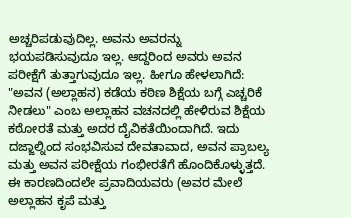ಅಚ್ಚರಿಪಡುವುದಿಲ್ಲ. ಅವನು ಅವರನ್ನು ಭಯಪಡಿಸುವುದೂ ಇಲ್ಲ. ಆದ್ದರಿಂದ ಅವರು ಅವನ ಪರೀಕ್ಷೆಗೆ ತುತ್ತಾಗುವುದೂ ಇಲ್ಲ. ಹೀಗೂ ಹೇಳಲಾಗಿದೆ: "ಅವನ (ಅಲ್ಲಾಹನ) ಕಡೆಯ ಕಠಿಣ ಶಿಕ್ಷೆಯ ಬಗ್ಗೆ ಎಚ್ಚರಿಕೆ ನೀಡಲು" ಎಂಬ ಅಲ್ಲಾಹನ ವಚನದಲ್ಲಿ ಹೇಳಿರುವ ಶಿಕ್ಷೆಯ ಕಠೋರತೆ ಮತ್ತು ಅದರ ದೈವಿಕತೆಯಿಂದಾಗಿದೆ. ಇದು ದಜ್ಜಾಲ್ನಿಂದ ಸಂಭವಿಸುವ ದೇವತಾವಾದ, ಅವನ ಪ್ರಾಬಲ್ಯ ಮತ್ತು ಅವನ ಪರೀಕ್ಷೆಯ ಗಂಭೀರತೆಗೆ ಹೊಂದಿಕೊಳ್ಳುತ್ತದೆ. ಈ ಕಾರಣದಿಂದಲೇ ಪ್ರವಾದಿಯವರು (ಅವರ ಮೇಲೆ ಅಲ್ಲಾಹನ ಕೃಪೆ ಮತ್ತು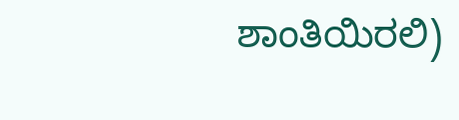ಶಾಂತಿಯಿರಲಿ)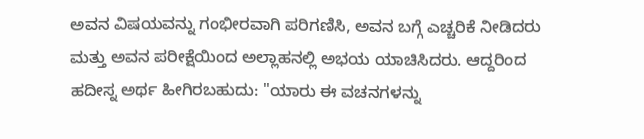ಅವನ ವಿಷಯವನ್ನು ಗಂಭೀರವಾಗಿ ಪರಿಗಣಿಸಿ, ಅವನ ಬಗ್ಗೆ ಎಚ್ಚರಿಕೆ ನೀಡಿದರು ಮತ್ತು ಅವನ ಪರೀಕ್ಷೆಯಿಂದ ಅಲ್ಲಾಹನಲ್ಲಿ ಅಭಯ ಯಾಚಿಸಿದರು. ಆದ್ದರಿಂದ ಹದೀಸ್ನ ಅರ್ಥ ಹೀಗಿರಬಹುದು: "ಯಾರು ಈ ವಚನಗಳನ್ನು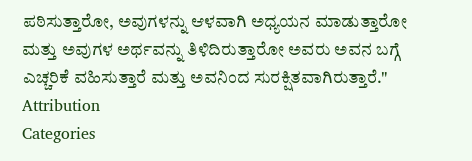ಪಠಿಸುತ್ತಾರೋ, ಅವುಗಳನ್ನು ಆಳವಾಗಿ ಅಧ್ಯಯನ ಮಾಡುತ್ತಾರೋ ಮತ್ತು ಅವುಗಳ ಅರ್ಥವನ್ನು ತಿಳಿದಿರುತ್ತಾರೋ ಅವರು ಅವನ ಬಗ್ಗೆ ಎಚ್ಚರಿಕೆ ವಹಿಸುತ್ತಾರೆ ಮತ್ತು ಅವನಿಂದ ಸುರಕ್ಷಿತವಾಗಿರುತ್ತಾರೆ."
Attribution
Categories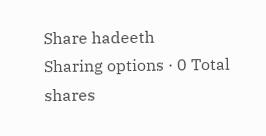Share hadeeth
Sharing options · 0 Total shares